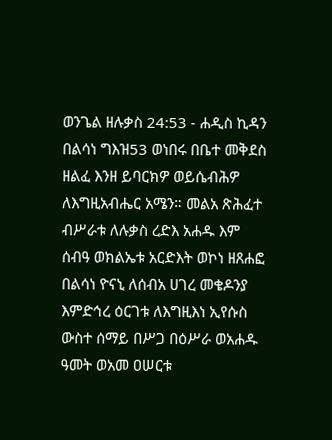ወንጌል ዘሉቃስ 24:53 - ሐዲስ ኪዳን በልሳነ ግእዝ53 ወነበሩ በቤተ መቅደስ ዘልፈ እንዘ ይባርክዎ ወይሴብሕዎ ለእግዚአብሔር አሜን። መልአ ጽሕፈተ ብሥራቱ ለሉቃስ ረድእ አሐዱ እም ሰብዓ ወክልኤቱ አርድእት ወኮነ ዘጸሐፎ በልሳነ ዮናኒ ለሰብአ ሀገረ መቄዶንያ እምድኅረ ዕርገቱ ለእግዚእነ ኢየሱስ ውስተ ሰማይ በሥጋ በዕሥራ ወአሐዱ ዓመት ወአመ ዐሠርቱ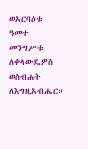ወአርባዕቱ ዓመተ መንግሥቱ ለቀላውዴዎስ ወስብሐት ለእግዚአብሔር።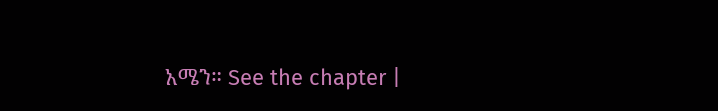አሜን። See the chapter |